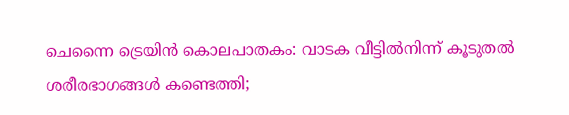ചെന്നൈ ട്രെയിന്‍ കൊലപാതകം: വാടക വീട്ടില്‍നിന്ന് കൂടുതല്‍ ശരീരഭാഗങ്ങള്‍ കണ്ടെത്തി;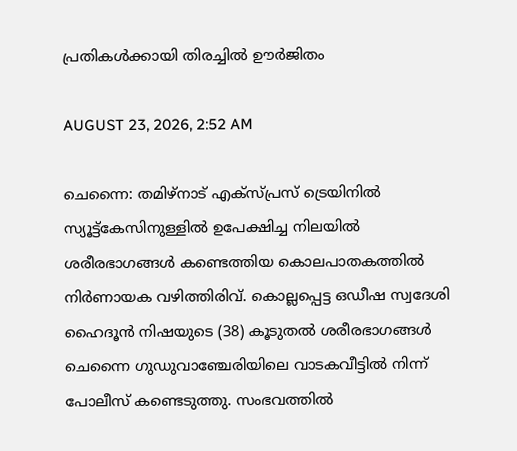പ്രതികള്‍ക്കായി തിരച്ചില്‍ ഊര്‍ജിതം

AUGUST 23, 2026, 2:52 AM

ചെന്നൈ: തമിഴ്നാട് എക്സ്പ്രസ് ട്രെയിനില്‍ സ്യൂട്ട്കേസിനുള്ളില്‍ ഉപേക്ഷിച്ച നിലയില്‍ ശരീരഭാഗങ്ങള്‍ കണ്ടെത്തിയ കൊലപാതകത്തില്‍ നിര്‍ണായക വഴിത്തിരിവ്. കൊല്ലപ്പെട്ട ഒഡീഷ സ്വദേശി ഹൈദൂന്‍ നിഷയുടെ (38) കൂടുതല്‍ ശരീരഭാഗങ്ങള്‍ ചെന്നൈ ഗുഡുവാഞ്ചേരിയിലെ വാടകവീട്ടില്‍ നിന്ന് പോലീസ് കണ്ടെടുത്തു. സംഭവത്തില്‍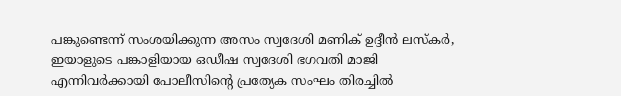പങ്കുണ്ടെന്ന് സംശയിക്കുന്ന അസം സ്വദേശി മണിക് ഉദ്ദീന്‍ ലസ്‌കര്‍, ഇയാളുടെ പങ്കാളിയായ ഒഡീഷ സ്വദേശി ഭഗവതി മാജി എന്നിവര്‍ക്കായി പോലീസിന്റെ പ്രത്യേക സംഘം തിരച്ചില്‍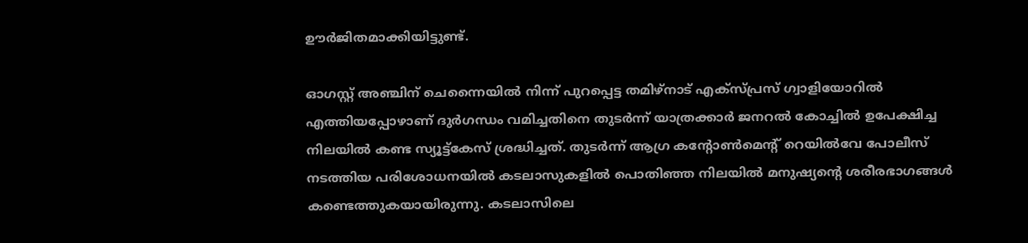ഊര്‍ജിതമാക്കിയിട്ടുണ്ട്.

ഓഗസ്റ്റ് അഞ്ചിന് ചെന്നൈയില്‍ നിന്ന് പുറപ്പെട്ട തമിഴ്നാട് എക്സ്പ്രസ് ഗ്വാളിയോറില്‍ എത്തിയപ്പോഴാണ് ദുര്‍ഗന്ധം വമിച്ചതിനെ തുടര്‍ന്ന് യാത്രക്കാര്‍ ജനറല്‍ കോച്ചില്‍ ഉപേക്ഷിച്ച നിലയില്‍ കണ്ട സ്യൂട്ട്കേസ് ശ്രദ്ധിച്ചത്. തുടര്‍ന്ന് ആഗ്ര കന്റോണ്‍മെന്റ് റെയില്‍വേ പോലീസ് നടത്തിയ പരിശോധനയില്‍ കടലാസുകളില്‍ പൊതിഞ്ഞ നിലയില്‍ മനുഷ്യന്റെ ശരീരഭാഗങ്ങള്‍ കണ്ടെത്തുകയായിരുന്നു. കടലാസിലെ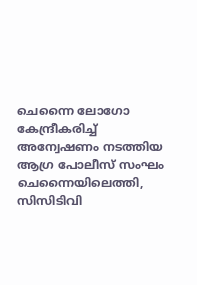ചെന്നൈ ലോഗോ കേന്ദ്രീകരിച്ച് അന്വേഷണം നടത്തിയ ആഗ്ര പോലീസ് സംഘം ചെന്നൈയിലെത്തി, സിസിടിവി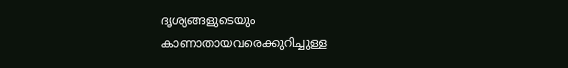ദൃശ്യങ്ങളുടെയും കാണാതായവരെക്കുറിച്ചുള്ള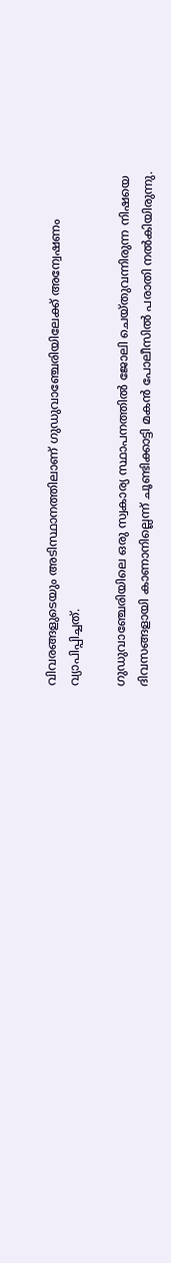വിവരങ്ങളുടെയും അടിസ്ഥാനത്തിലാണ് ഗുഡുവാഞ്ചേരിയിലേക്ക് അന്വേഷണം വ്യാപിപ്പിച്ചത്.

ഗുഡുവാഞ്ചേരിയിലെ ഒരു സ്വകാര്യ സ്ഥാപനത്തില്‍ ജോലി ചെയ്തുവന്നിരുന്ന നിഷയെ ദിവസങ്ങളായി കാണാനില്ലെന്ന് ചൂണ്ടിക്കാട്ടി മകന്‍ പോലീസില്‍ പരാതി നല്‍കിയിരുന്നു.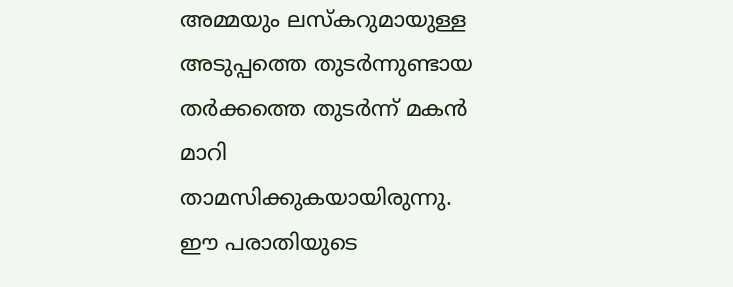അമ്മയും ലസ്‌കറുമായുള്ള അടുപ്പത്തെ തുടര്‍ന്നുണ്ടായ തര്‍ക്കത്തെ തുടര്‍ന്ന് മകന്‍ മാറി താമസിക്കുകയായിരുന്നു. ഈ പരാതിയുടെ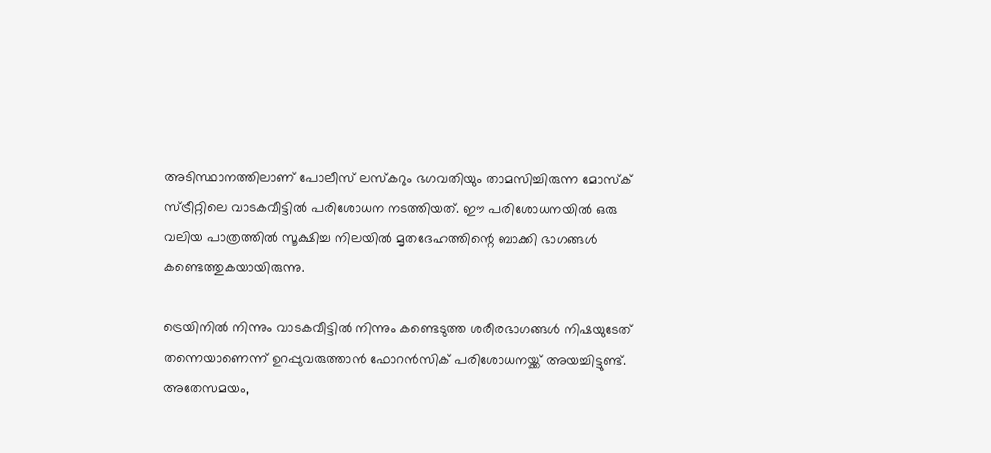അടിസ്ഥാനത്തിലാണ് പോലീസ് ലസ്‌കറും ഭഗവതിയും താമസിച്ചിരുന്ന മോസ്‌ക് സ്ട്രീറ്റിലെ വാടകവീട്ടില്‍ പരിശോധന നടത്തിയത്. ഈ പരിശോധനയില്‍ ഒരു വലിയ പാത്രത്തില്‍ സൂക്ഷിച്ച നിലയില്‍ മൃതദേഹത്തിന്റെ ബാക്കി ഭാഗങ്ങള്‍ കണ്ടെത്തുകയായിരുന്നു.

ട്രെയിനില്‍ നിന്നും വാടകവീട്ടില്‍ നിന്നും കണ്ടെടുത്ത ശരീരഭാഗങ്ങള്‍ നിഷയുടേത് തന്നെയാണെന്ന് ഉറപ്പുവരുത്താന്‍ ഫോറന്‍സിക് പരിശോധനയ്ക്ക് അയച്ചിട്ടുണ്ട്. അതേസമയം,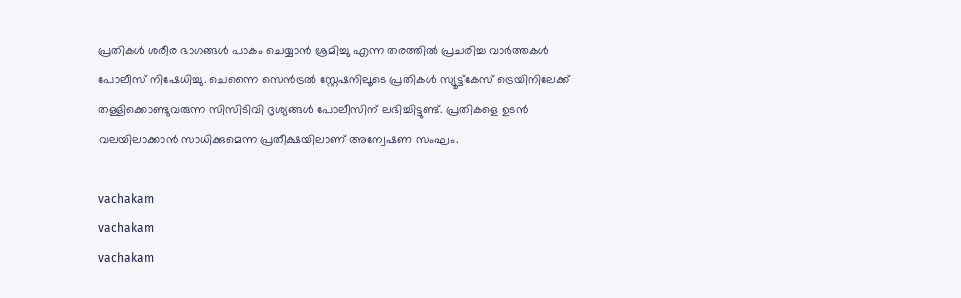പ്രതികള്‍ ശരീര ഭാഗങ്ങള്‍ പാകം ചെയ്യാന്‍ ശ്രമിച്ചു എന്ന തരത്തില്‍ പ്രചരിച്ച വാര്‍ത്തകള്‍ പോലീസ് നിഷേധിച്ചു. ചെന്നൈ സെന്‍ട്രല്‍ സ്റ്റേഷനിലൂടെ പ്രതികള്‍ സ്യൂട്ട്കേസ് ട്രെയിനിലേക്ക് തള്ളിക്കൊണ്ടുവരുന്ന സിസിടിവി ദൃശ്യങ്ങള്‍ പോലീസിന് ലഭിച്ചിട്ടുണ്ട്. പ്രതികളെ ഉടന്‍ വലയിലാക്കാന്‍ സാധിക്കുമെന്ന പ്രതീക്ഷയിലാണ് അന്വേഷണ സംഘം.

vachakam
vachakam
vachakam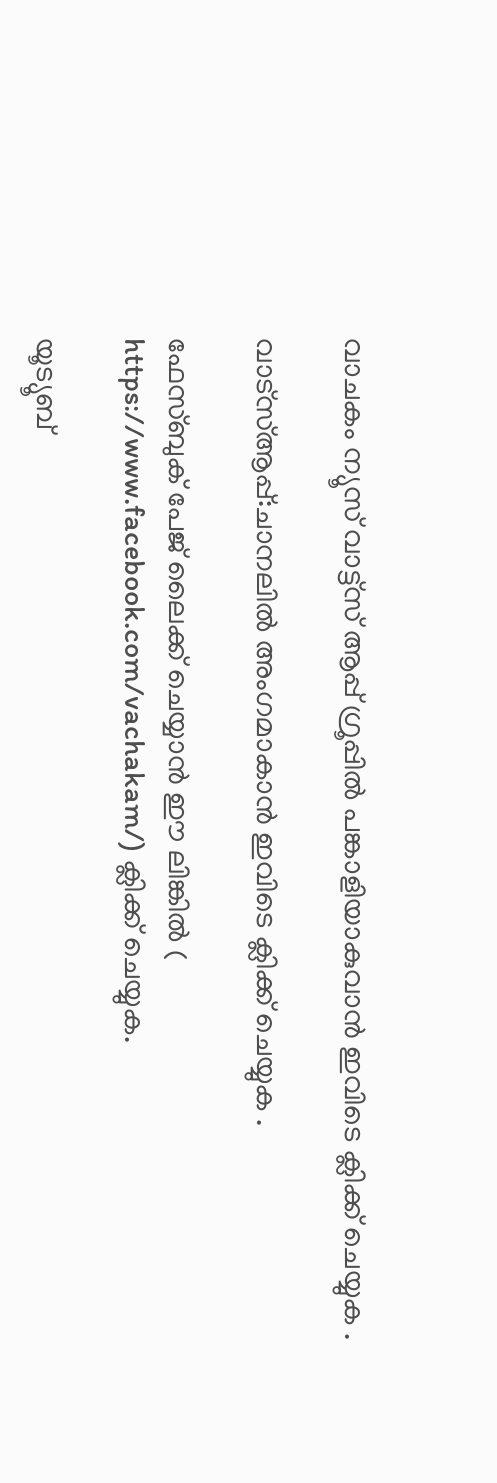വാചകം ന്യൂസ് വാട്ട്സ് ആപ്പ് ഗ്രൂപ്പിൽ പങ്കാളിയാകുവാൻ ഇവിടെ ക്ലിക്ക് ചെയ്യുക .

വാട്സ്ആപ്പ്:ചാനലിൽ അംഗമാകാൻ ഇവിടെ ക്ലിക്ക് ചെയ്യുക .

ഫേസ്ബുക് പേജ് ലൈക്ക് ചെയ്യാൻ ഈ ലിങ്കിൽ (
https://www.facebook.com/vachakam/) ക്ലിക്ക് ചെയ്യുക.

യൂട്യൂബ്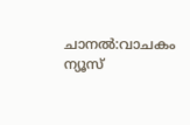ചാനൽ:വാചകം ന്യൂസ്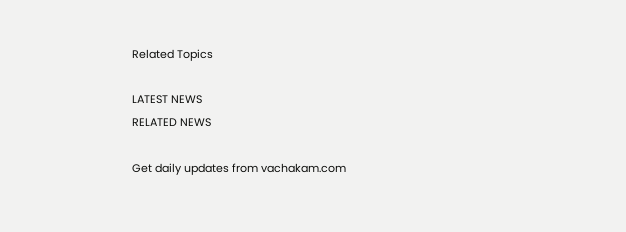Related Topics

LATEST NEWS
RELATED NEWS

Get daily updates from vachakam.com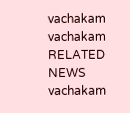vachakam
vachakam
RELATED NEWS
vachakam